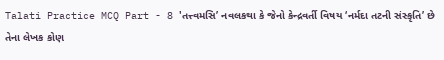Talati Practice MCQ Part - 8 'તત્ત્વમસિ’ નવલકથા કે જેનો કેન્દ્રવર્તી વિષય ‘નર્મદા તટની સંસ્કૃતિ’ છે તેના લેખક કોણ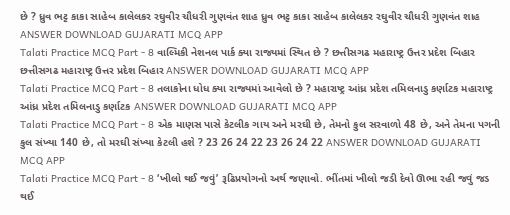છે ? ધ્રુવ ભટ્ટ કાકા સાહેબ કાલેલકર રઘુવીર ચૌધરી ગુણવંત શાહ ધ્રુવ ભટ્ટ કાકા સાહેબ કાલેલકર રઘુવીર ચૌધરી ગુણવંત શાહ ANSWER DOWNLOAD GUJARATI MCQ APP
Talati Practice MCQ Part - 8 વાલ્મિકી નેશનલ પાર્ક ક્યા રાજ્યમાં સ્થિત છે ? છત્તીસગઢ મહારાષ્ટ્ર ઉત્તર પ્રદેશ બિહાર છત્તીસગઢ મહારાષ્ટ્ર ઉત્તર પ્રદેશ બિહાર ANSWER DOWNLOAD GUJARATI MCQ APP
Talati Practice MCQ Part - 8 તલાકોના ધોધ ક્યા રાજ્યમાં આવેલો છે ? મહારાષ્ટ્ર આંધ્ર પ્રદેશ તમિલનાડુ કર્ણાટક મહારાષ્ટ્ર આંધ્ર પ્રદેશ તમિલનાડુ કર્ણાટક ANSWER DOWNLOAD GUJARATI MCQ APP
Talati Practice MCQ Part - 8 એક માણસ પાસે કેટલીક ગાય અને મરઘી છે, તેમનો કુલ સરવાળો 48 છે, અને તેમના પગની કુલ સંખ્યા 140 છે, તો મરઘી સંખ્યા કેટલી હશે ? 23 26 24 22 23 26 24 22 ANSWER DOWNLOAD GUJARATI MCQ APP
Talati Practice MCQ Part - 8 ‘ખીલો થઈ જવું’ રૂઢિપ્રયોગનો અર્થ જણાવો. ભીંતમાં ખીલો જડી દેવો ઊભા રહી જવું જડ થઈ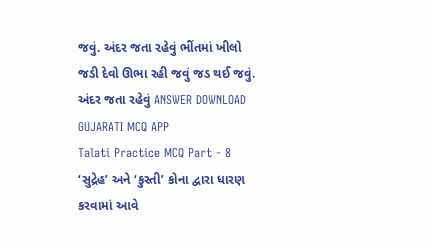જવું. અંદર જતા રહેવું ભીંતમાં ખીલો જડી દેવો ઊભા રહી જવું જડ થઈ જવું. અંદર જતા રહેવું ANSWER DOWNLOAD GUJARATI MCQ APP
Talati Practice MCQ Part - 8 ‘સુદ્રેહ’ અને ‘કુસ્તી’ કોના દ્વારા ધારણ કરવામાં આવે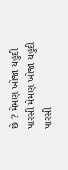છે ? મેમણ ખોજા યહુદી પારસી મેમણ ખોજા યહુદી પારસી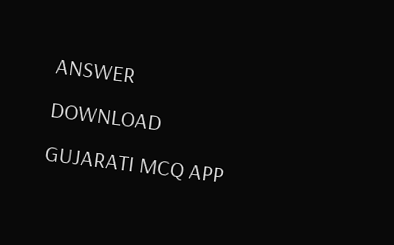ANSWER DOWNLOAD GUJARATI MCQ APP